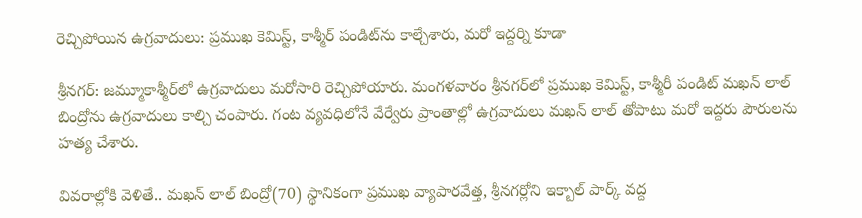రెచ్చిపోయిన ఉగ్రవాదులు: ప్రముఖ కెమిస్ట్, కాశ్మీర్ పండిట్‌ను కాల్చేశారు, మరో ఇద్దర్ని కూడా

శ్రీనగర్: జమ్మూకాశ్మీర్‌లో ఉగ్రవాదులు మరోసారి రెచ్చిపోయారు. మంగళవారం శ్రీనగర్‌లో ప్రముఖ కెమిస్ట్, కాశ్మీరీ పండిట్ మఖన్ లాల్ బింద్రోను ఉగ్రవాదులు కాల్చి చంపారు. గంట వ్యవధిలోనే వేర్వేరు ప్రాంతాల్లో ఉగ్రవాదులు మఖన్ లాల్ తోపాటు మరో ఇద్దరు పౌరులను హత్య చేశారు.

వివరాల్లోకి వెళితే.. మఖన్ లాల్ బింద్రో(70) స్థానికంగా ప్రముఖ వ్యాపారవేత్త, శ్రీనగర్లోని ఇక్బాల్ పార్క్ వద్ద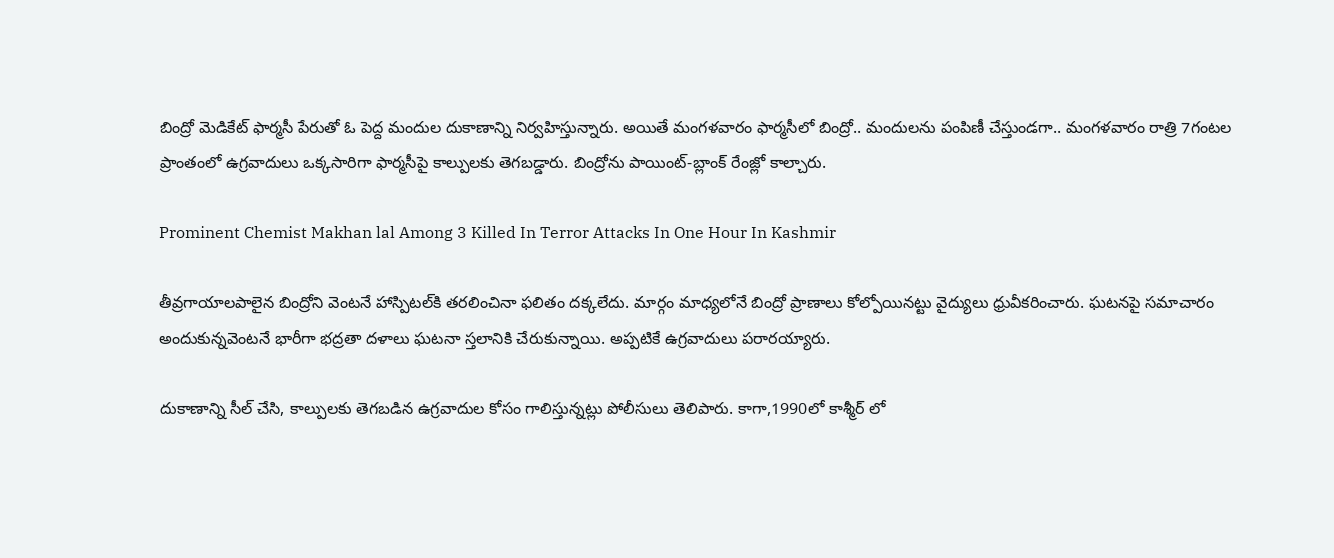బింద్రో మెడికేట్ ఫార్మసీ పేరుతో ఓ పెద్ద మందుల దుకాణాన్ని నిర్వహిస్తున్నారు. అయితే మంగళవారం ఫార్మసీలో బింద్రో.. మందులను పంపిణీ చేస్తుండగా.. మంగళవారం రాత్రి 7గంటల ప్రాంతంలో ఉగ్రవాదులు ఒక్కసారిగా ఫార్మసీపై కాల్పులకు తెగబడ్డారు. బింద్రోను పాయింట్-బ్లాంక్ రేంజ్లో కాల్చారు.

Prominent Chemist Makhan lal Among 3 Killed In Terror Attacks In One Hour In Kashmir

తీవ్రగాయాలపాలైన బింద్రోని వెంటనే హాస్పిటల్‌కి తరలించినా ఫలితం దక్కలేదు. మార్గం మాధ్యలోనే బింద్రో ప్రాణాలు కోల్పోయినట్టు వైద్యులు ధ్రువీకరించారు. ఘటనపై సమాచారం అందుకున్నవెంటనే భారీగా భద్రతా దళాలు ఘటనా స్తలానికి చేరుకున్నాయి. అప్పటికే ఉగ్రవాదులు పరారయ్యారు.

దుకాణాన్ని సీల్ చేసి, కాల్పులకు తెగబడిన ఉగ్రవాదుల కోసం గాలిస్తున్నట్లు పోలీసులు తెలిపారు. కాగా,1990లో కాశ్మీర్ లో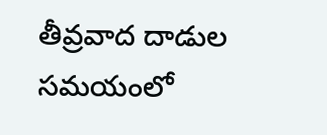తీవ్రవాద దాడుల సమయంలో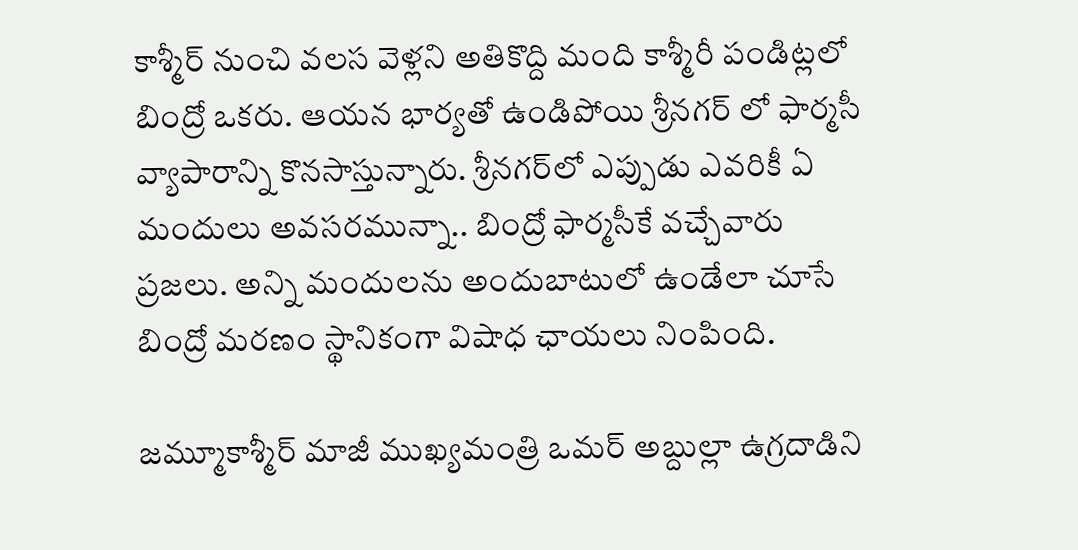కాశ్మీర్ నుంచి వలస వెళ్లని అతికొద్ది మంది కాశ్మీరీ పండిట్లలో బింద్రో ఒకరు. ఆయన భార్యతో ఉండిపోయి శ్రీనగర్ లో ఫార్మసీ వ్యాపారాన్ని కొనసాస్తున్నారు. శ్రీనగర్‌లో ఎప్పుడు ఎవరికీ ఏ మందులు అవసరమున్నా.. బింద్రో ఫార్మసీకే వచ్చేవారు ప్రజలు. అన్ని మందులను అందుబాటులో ఉండేలా చూసే బింద్రో మరణం స్థానికంగా విషాధ ఛాయలు నింపింది.

జమ్మూకాశ్మీర్ మాజీ ముఖ్యమంత్రి ఒమర్ అబ్దుల్లా ఉగ్రదాడిని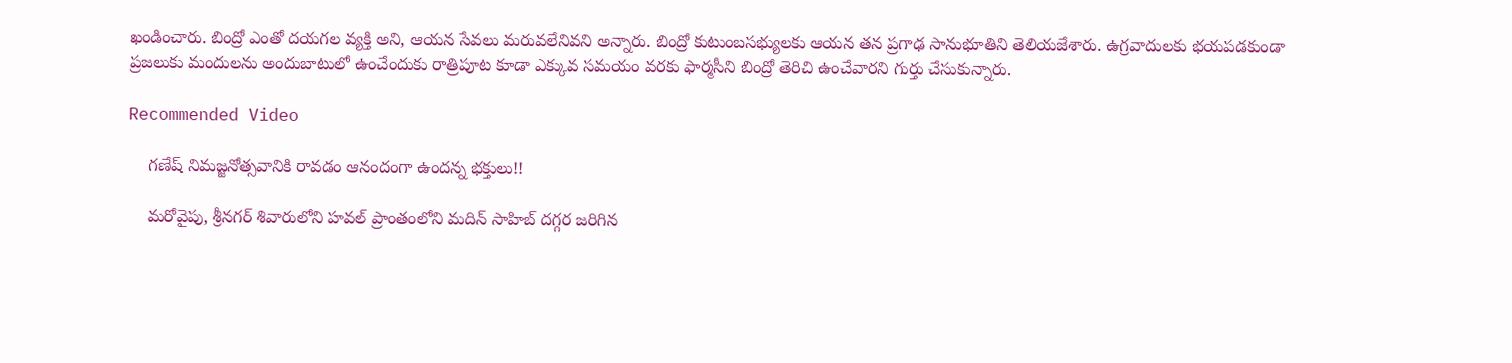ఖండించారు. బింద్రో ఎంతో దయగల వ్యక్తి అని, ఆయన సేవలు మరువలేనివని అన్నారు. బింద్రో కుటుంబసభ్యులకు ఆయన తన ప్రగాఢ సానుభూతిని తెలియజేశారు. ఉగ్రవాదులకు భయపడకుండా ప్రజలుకు మందులను అందుబాటులో ఉంచేందుకు రాత్రిపూట కూడా ఎక్కువ సమయం వరకు ఫార్మసీని బింద్రో తెరిచి ఉంచేవారని గుర్తు చేసుకున్నారు.

Recommended Video

    గణేష్ నిమజ్జనోత్సవానికి రావడం ఆనందంగా ఉందన్న భక్తులు!!

    మరోవైపు, శ్రీనగర్ శివారులోని హవల్ ప్రాంతంలోని మదిన్ సాహిబ్ దగ్గర జరిగిన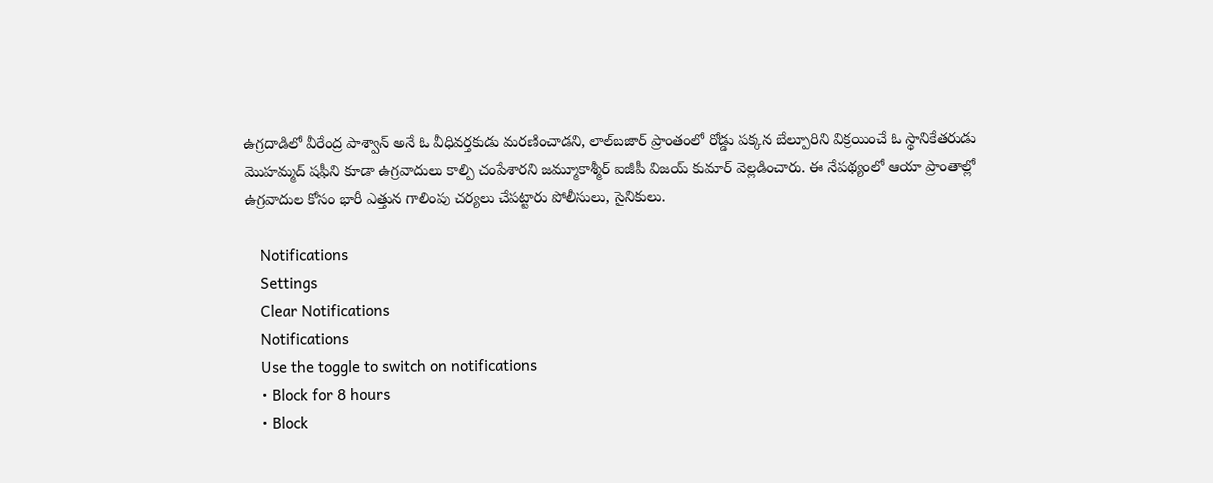ఉగ్రదాడిలో వీరేంద్ర పాశ్వాన్ అనే ఓ వీధివర్తకుడు మరణించాడని, లాల్‌బజార్ ప్రాంతంలో రోడ్డు పక్కన బేల్పూరిని విక్రయించే ఓ స్థానికేతరుడు మొహమ్మద్ షఫీని కూడా ఉగ్రవాదులు కాల్పి చంపేశారని జమ్మూకాశ్మీర్ ఐజీపీ విజయ్ కుమార్ వెల్లడించారు. ఈ నేపథ్యంలో ఆయా ప్రాంతాల్లో ఉగ్రవాదుల కోసం భారీ ఎత్తున గాలింపు చర్యలు చేపట్టారు పోలీసులు, సైనికులు.

    Notifications
    Settings
    Clear Notifications
    Notifications
    Use the toggle to switch on notifications
    • Block for 8 hours
    • Block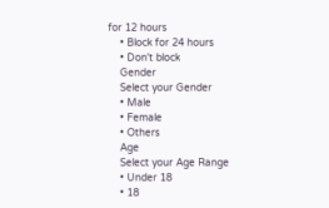for 12 hours
    • Block for 24 hours
    • Don't block
    Gender
    Select your Gender
    • Male
    • Female
    • Others
    Age
    Select your Age Range
    • Under 18
    • 18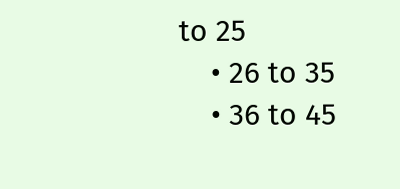to 25
    • 26 to 35
    • 36 to 45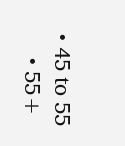• 45 to 55
    • 55+